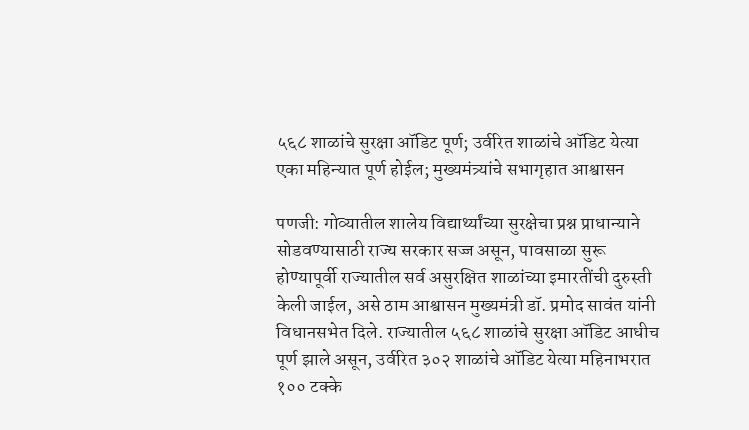५६८ शाळांचे सुरक्षा ऑडिट पूर्ण; उर्वरित शाळांचे ऑडिट येत्या एका महिन्यात पूर्ण होईल; मुख्यमंत्र्यांचे सभागृहात आश्वासन

पणजी: गोव्यातील शालेय विद्यार्थ्यांच्या सुरक्षेचा प्रश्न प्राधान्याने सोडवण्यासाठी राज्य सरकार सज्ज असून, पावसाळा सुरू होण्यापूर्वी राज्यातील सर्व असुरक्षित शाळांच्या इमारतींची दुरुस्ती केली जाईल, असे ठाम आश्वासन मुख्यमंत्री डॉ. प्रमोद सावंत यांनी विधानसभेत दिले. राज्यातील ५६८ शाळांचे सुरक्षा ऑडिट आधीच पूर्ण झाले असून, उर्वरित ३०२ शाळांचे ऑडिट येत्या महिनाभरात १०० टक्के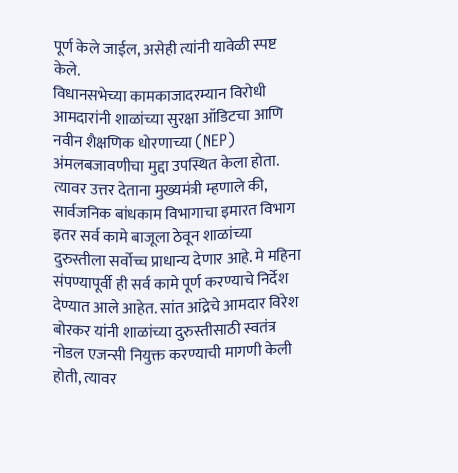पूर्ण केले जाईल, असेही त्यांनी यावेळी स्पष्ट केले.
विधानसभेच्या कामकाजादरम्यान विरोधी आमदारांनी शाळांच्या सुरक्षा ऑडिटचा आणि नवीन शैक्षणिक धोरणाच्या (NEP) अंमलबजावणीचा मुद्दा उपस्थित केला होता. त्यावर उत्तर देताना मुख्यमंत्री म्हणाले की, सार्वजनिक बांधकाम विभागाचा इमारत विभाग इतर सर्व कामे बाजूला ठेवून शाळांच्या दुरुस्तीला सर्वोच्च प्राधान्य देणार आहे. मे महिना संपण्यापूर्वी ही सर्व कामे पूर्ण करण्याचे निर्देश देण्यात आले आहेत. सांत आंद्रेचे आमदार विरेश बोरकर यांनी शाळांच्या दुरुस्तीसाठी स्वतंत्र नोडल एजन्सी नियुक्त करण्याची मागणी केली होती, त्यावर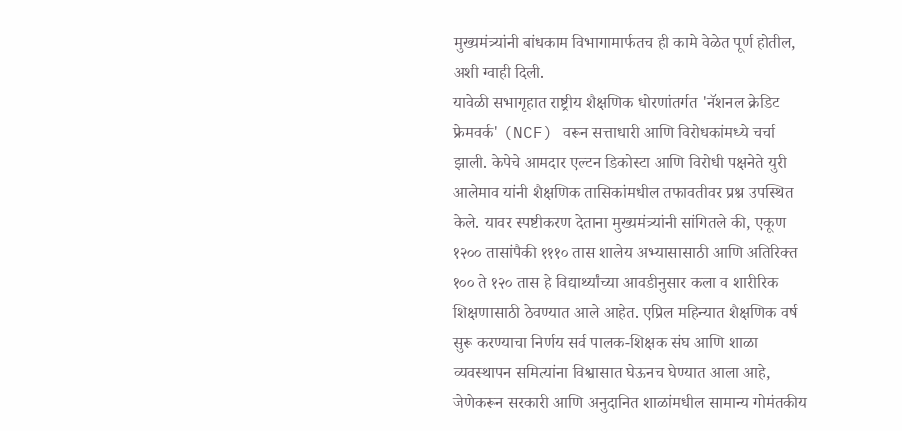मुख्यमंत्र्यांनी बांधकाम विभागामार्फतच ही कामे वेळेत पूर्ण होतील, अशी ग्वाही दिली.
यावेळी सभागृहात राष्ट्रीय शैक्षणिक धोरणांतर्गत 'नॅशनल क्रेडिट फ्रेमवर्क' (NCF) वरून सत्ताधारी आणि विरोधकांमध्ये चर्चा झाली. केपेचे आमदार एल्टन डिकोस्टा आणि विरोधी पक्षनेते युरी आलेमाव यांनी शैक्षणिक तासिकांमधील तफावतीवर प्रश्न उपस्थित केले. यावर स्पष्टीकरण देताना मुख्यमंत्र्यांनी सांगितले की, एकूण १२०० तासांपैकी १११० तास शालेय अभ्यासासाठी आणि अतिरिक्त १०० ते १२० तास हे विद्यार्थ्यांच्या आवडीनुसार कला व शारीरिक शिक्षणासाठी ठेवण्यात आले आहेत. एप्रिल महिन्यात शैक्षणिक वर्ष सुरू करण्याचा निर्णय सर्व पालक-शिक्षक संघ आणि शाळा व्यवस्थापन समित्यांना विश्वासात घेऊनच घेण्यात आला आहे, जेणेकरून सरकारी आणि अनुदानित शाळांमधील सामान्य गोमंतकीय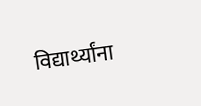विद्यार्थ्यांना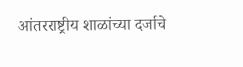आंतरराष्ट्रीय शाळांच्या दर्जाचे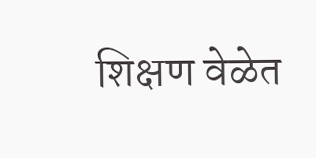शिक्षण वेळेत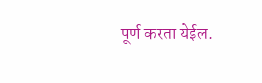पूर्ण करता येईल.